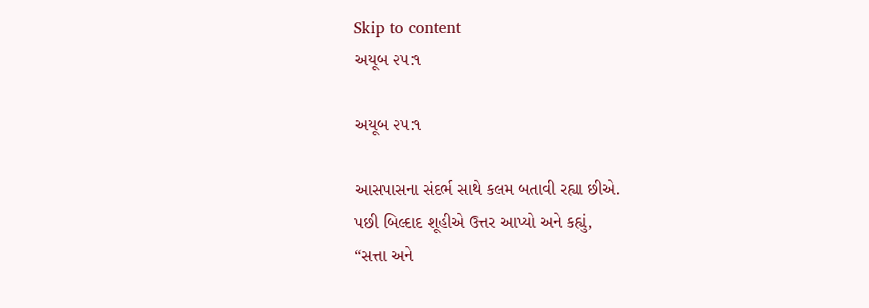Skip to content
અયૂબ ૨૫:૧

અયૂબ ૨૫:૧

આસપાસના સંદર્ભ સાથે કલમ બતાવી રહ્યા છીએ.
પછી બિલ્દાદ શૂહીએ ઉત્તર આપ્યો અને કહ્યું,
“સત્તા અને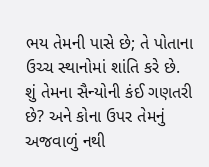ભય તેમની પાસે છે; તે પોતાના ઉચ્ચ સ્થાનોમાં શાંતિ કરે છે.
શું તેમના સૈન્યોની કંઈ ગણતરી છે? અને કોના ઉપર તેમનું અજવાળું નથી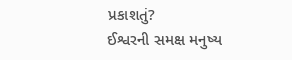પ્રકાશતું?
ઈશ્વરની સમક્ષ મનુષ્ય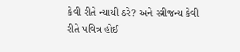કેવી રીતે ન્યાયી ઠરે? અને સ્ત્રીજન્ય કેવી રીતે પવિત્ર હોઈ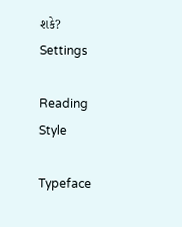શકે?
Settings

Reading Style

Typeface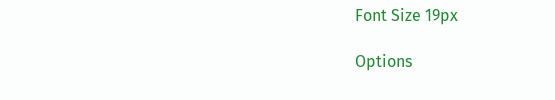Font Size 19px

Options